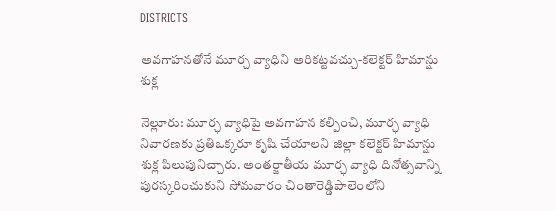DISTRICTS

అవగాహనతోనే మూర్చ వ్యాధిని అరికట్టవచ్చు-కలెక్టర్ హిమాన్షు శుక్ల

నెల్లూరు: మూర్ఛ వ్యాధిపై అవగాహన కల్పించి, మూర్ఛ వ్యాధి నివారణకు ప్రతిఒక్కరూ కృషి చేయాలని జిల్లా కలెక్టర్ హిమాన్షు శుక్ల పిలుపునిచ్చారు. అంతర్జాతీయ మూర్ఛ వ్యాధి దినోత్సవాన్ని పురస్కరించుకుని సోమవారం చింతారెడ్డిపాలెంలోని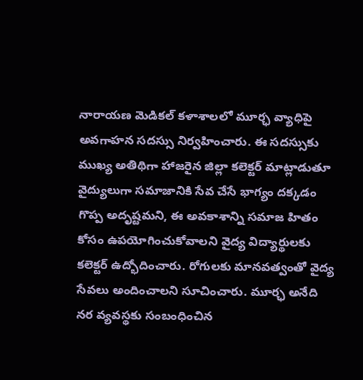నారాయణ మెడికల్ కళాశాలలో మూర్ఛ వ్యాధిపై అవగాహన సదస్సు నిర్వహించారు. ఈ సదస్సుకు ముఖ్య అతిథిగా హాజరైన జిల్లా కలెక్టర్ మాట్లాడుతూ వైద్యులుగా సమాజానికి సేవ చేసే భాగ్యం దక్కడం గొప్ప అదృష్టమని, ఈ అవకాశాన్ని సమాజ హితం కోసం ఉపయోగించుకోవాలని వైద్య విద్యార్థులకు కలెక్టర్ ఉద్భోదించారు. రోగులకు మానవత్వంతో వైద్య సేవలు అందించాలని సూచించారు. మూర్ఛ అనేది నర వ్యవస్థకు సంబంధించిన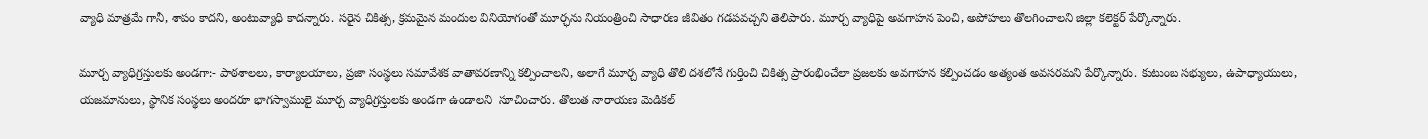వ్యాధి మాత్రమే గానీ, శాపం కాదని, అంటువ్యాధి కాదన్నారు. సరైన చికిత్స, క్రమమైన మందుల వినియోగంతో మూర్ఛను నియంత్రించి సాధారణ జీవితం గడపవచ్చని తెలిపారు. మూర్చ వ్యాధిపై అవగాహన పెంచి, అపోహలు తొలగించాలని జిల్లా కలెక్టర్ పేర్కొన్నారు.

మూర్చ వ్యాధిగ్రస్తులకు అండగా:- పాఠశాలలు, కార్యాలయాలు, ప్రజా సంస్థలు సమావేశక వాతావరణాన్ని కల్పించాలని, అలాగే మూర్చ వ్యాధి తొలి దశలోనే గుర్తించి చికిత్స ప్రారంభించేలా ప్రజలకు అవగాహన కల్పించడం అత్యంత అవసరమని పేర్కొన్నారు. కుటుంబ సభ్యులు, ఉపాధ్యాయులు, యజమానులు, స్థానిక సంస్థలు అందరూ భాగస్వాములై మూర్చ వ్యాధిగ్రస్తులకు అండగా ఉండాలని  సూచించారు. తొలుత నారాయణ మెడికల్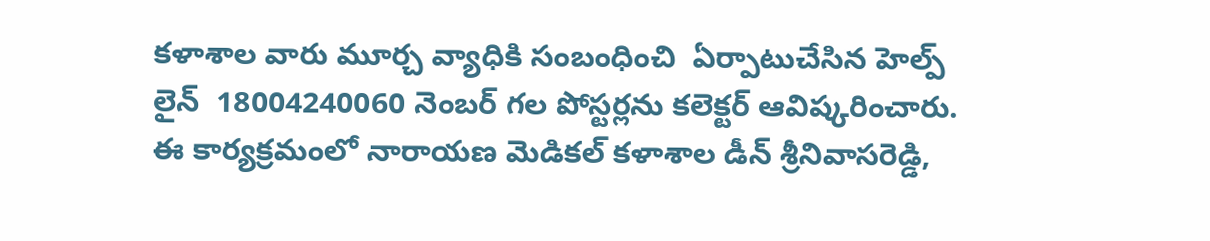కళాశాల వారు మూర్చ వ్యాధికి సంబంధించి  ఏర్పాటుచేసిన హెల్ప్ లైన్  18004240060 నెంబర్ గల పోస్టర్లను కలెక్టర్ ఆవిష్కరించారు. ఈ కార్యక్రమంలో నారాయణ మెడికల్ కళాశాల డీన్ శ్రీనివాసరెడ్డి,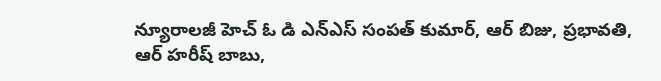న్యూరాలజీ హెచ్ ఓ డి ఎన్ఎస్ సంపత్ కుమార్, ఆర్ బిజు, ప్రభావతి, ఆర్ హరీష్ బాబు,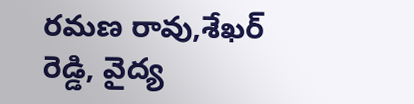రమణ రావు,శేఖర్ రెడ్డి, వైద్య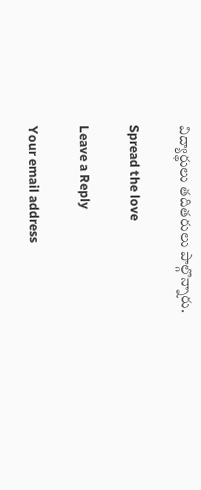విద్యార్థులు తదితరులు పాల్గొన్నారు.

Spread the love

Leave a Reply

Your email address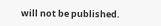will not be published.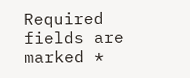Required fields are marked *